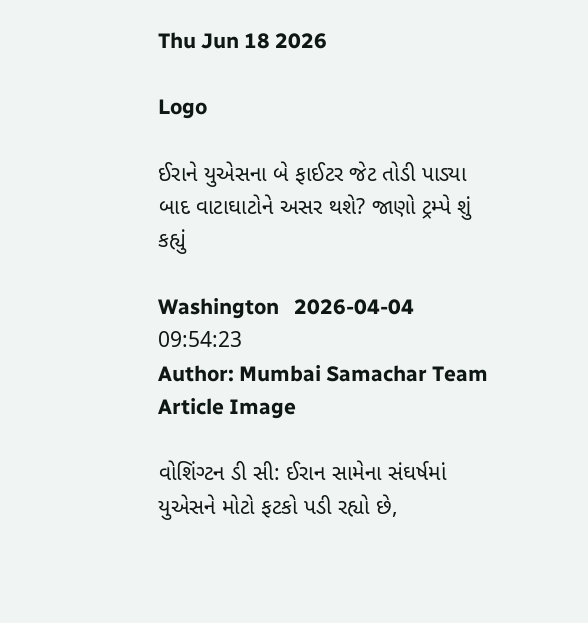Thu Jun 18 2026

Logo

ઈરાને યુએસના બે ફાઈટર જેટ તોડી પાડ્યા બાદ વાટાઘાટોને અસર થશે? જાણો ટ્રમ્પે શું કહ્યું

Washington   2026-04-04 09:54:23
Author: Mumbai Samachar Team
Article Image

વોશિંગ્ટન ડી સી: ઈરાન સામેના સંઘર્ષમાં યુએસને મોટો ફટકો પડી રહ્યો છે,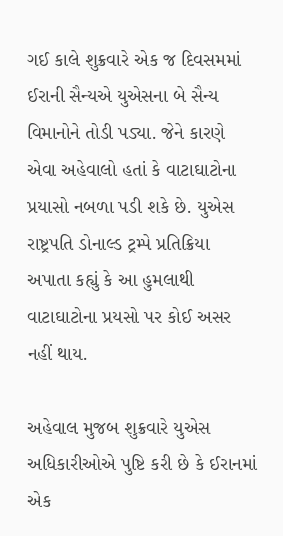ગઈ કાલે શુક્રવારે એક જ દિવસમમાં ઈરાની સૈન્યએ યુએસના બે સૈન્ય વિમાનોને તોડી પડ્યા. જેને કારણે એવા અહેવાલો હતાં કે વાટાઘાટોના પ્રયાસો નબળા પડી શકે છે. યુએસ રાષ્ટ્રપતિ ડોનાલ્ડ ટ્રમ્પે પ્રતિક્રિયા અપાતા કહ્યું કે આ હુમલાથી વાટાઘાટોના પ્રયસો પર કોઈ અસર નહીં થાય.

અહેવાલ મુજબ શુક્રવારે યુએસ અધિકારીઓએ પુષ્ટિ કરી છે કે ઈરાનમાં એક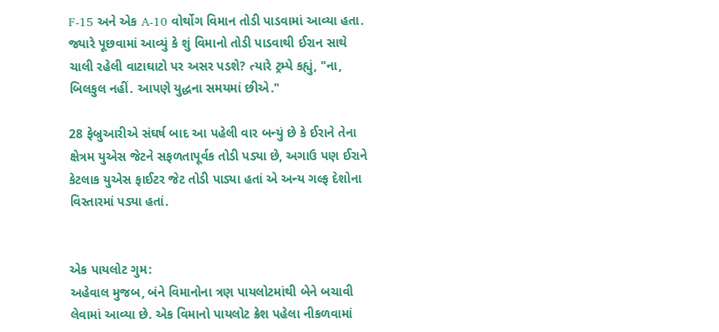F-15 અને એક A-10 વોર્થોગ વિમાન તોડી પાડવામાં આવ્યા હતા. જ્યારે પૂછવામાં આવ્યું કે શું વિમાનો તોડી પાડવાથી ઈરાન સાથે ચાલી રહેલી વાટાઘાટો પર અસર પડશે? ત્યારે ટ્રમ્પે કહ્યું, "ના, બિલકુલ નહીં. આપણે યુદ્ધના સમયમાં છીએ."

28 ફેબ્રુઆરીએ સંઘર્ષ બાદ આ પહેલી વાર બન્યું છે કે ઈરાને તેના ક્ષેત્રમ યુએસ જેટને સફળતાપૂર્વક તોડી પડ્યા છે, અગાઉ પણ ઈરાને કેટલાક યુએસ ફાઈટર જેટ તોડી પાડ્યા હતાં એ અન્ય ગલ્ફ દેશોના વિસ્તારમાં પડ્યા હતાં.


એક પાયલોટ ગુમ:
અહેવાલ મુજબ, બંને વિમાનોના ત્રણ પાયલોટમાંથી બેને બચાવી લેવામાં આવ્યા છે. એક વિમાનો પાયલોટ ક્રેશ પહેલા નીકળવામાં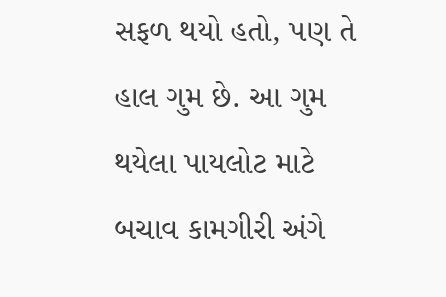સફળ થયો હતો, પણ તે હાલ ગુમ છે. આ ગુમ થયેલા પાયલોટ માટે બચાવ કામગીરી અંગે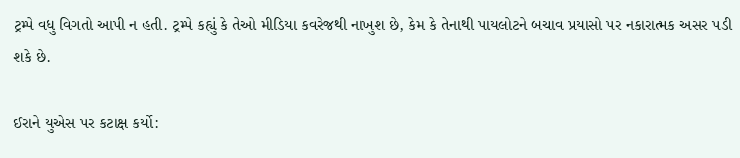ટ્રમ્પે વધુ વિગતો આપી ન હતી. ટ્રમ્પે કહ્યું કે તેઓ મીડિયા કવરેજથી નાખુશ છે, કેમ કે તેનાથી પાયલોટને બચાવ પ્રયાસો પર નકારાત્મક અસર પડી શકે છે.

ઈરાને યુએસ પર કટાક્ષ કર્યો: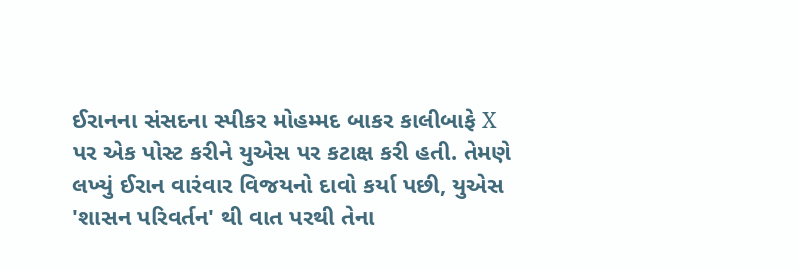ઈરાનના સંસદના સ્પીકર મોહમ્મદ બાકર કાલીબાફે X પર એક પોસ્ટ કરીને યુએસ પર કટાક્ષ કરી હતી. તેમણે લખ્યું ઈરાન વારંવાર વિજયનો દાવો કર્યા પછી, યુએસ 'શાસન પરિવર્તન' થી વાત પરથી તેના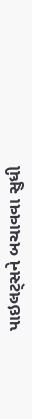પાઇલટ્સને બચાવવા સુધી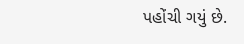પહોંચી ગયું છે.